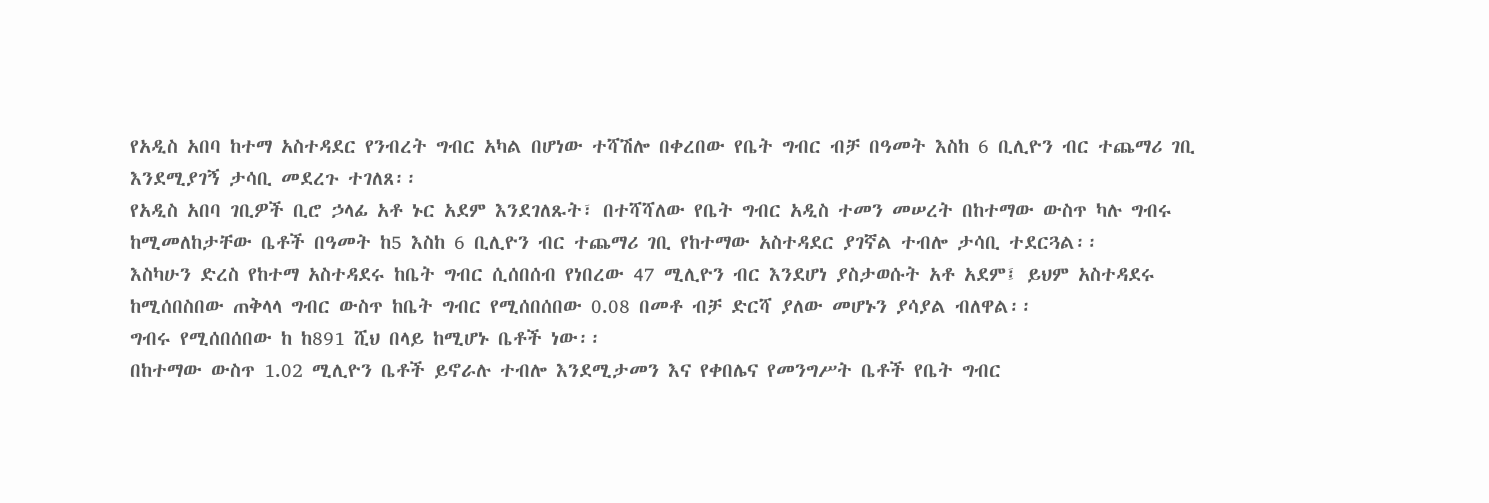የአዲስ አበባ ከተማ አስተዳደር የንብረት ግብር አካል በሆነው ተሻሽሎ በቀረበው የቤት ግብር ብቻ በዓመት እስከ 6 ቢሊዮን ብር ተጨማሪ ገቢ እንደሚያገኝ ታሳቢ መደረጉ ተገለጸ፡፡
የአዲስ አበባ ገቢዎች ቢሮ ኃላፊ አቶ ኑር አደም እንደገለጹት፣ በተሻሻለው የቤት ግብር አዲስ ተመን መሠረት በከተማው ውስጥ ካሉ ግብሩ ከሚመለከታቸው ቤቶች በዓመት ከ5 እስከ 6 ቢሊዮን ብር ተጨማሪ ገቢ የከተማው አስተዳደር ያገኛል ተብሎ ታሳቢ ተደርጓል፡፡
እስካሁን ድረስ የከተማ አስተዳደሩ ከቤት ግብር ሲሰበሰብ የነበረው 47 ሚሊዮን ብር እንደሆነ ያስታወሱት አቶ አደም፤ ይህም አስተዳደሩ ከሚሰበስበው ጠቅላላ ግብር ውስጥ ከቤት ግብር የሚሰበሰበው 0.08 በመቶ ብቻ ድርሻ ያለው መሆኑን ያሳያል ብለዋል፡፡
ግብሩ የሚሰበሰበው ከ ከ891 ሺህ በላይ ከሚሆኑ ቤቶች ነው፡፡
በከተማው ውስጥ 1.02 ሚሊዮን ቤቶች ይኖራሉ ተብሎ እንደሚታመን እና የቀበሌና የመንግሥት ቤቶች የቤት ግብር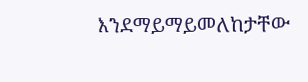እንደማይማይመለከታቸው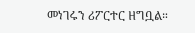መነገሩን ሪፖርተር ዘግቧል።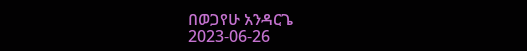በወጋየሁ አንዳርጌ
2023-06-26